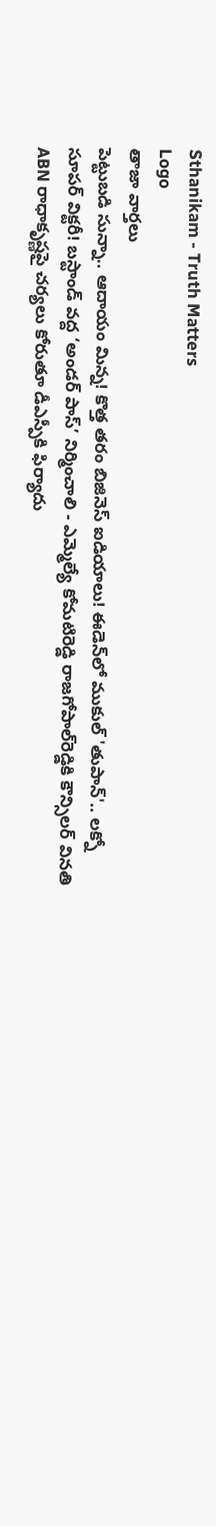Sthanikam - Truth Matters
Logo
తాజా వార్తలు
పెట్టుబడి సున్నా.. ఆదాయం మిన్న! కొత్త తరం బిజినెస్ ఐడియాలు! ఈడెన్‌లో ముకుల్ 'తుపాన్'.. లక్నో సూపర్ విక్టరీ! బస్టాండ్‌ వద్ద ‘అండర్‌ పాస్‌’ నిర్మించాలి - ఎమ్మెల్యే కోమటిరెడ్డి రాజగోపాల్‌రెడ్డికి కౌన్సిలర్‌ వినతి ABN రాధాకృష్ణపై చర్యలు కోరుతూ డీఎస్పీకి ఫిర్యాదు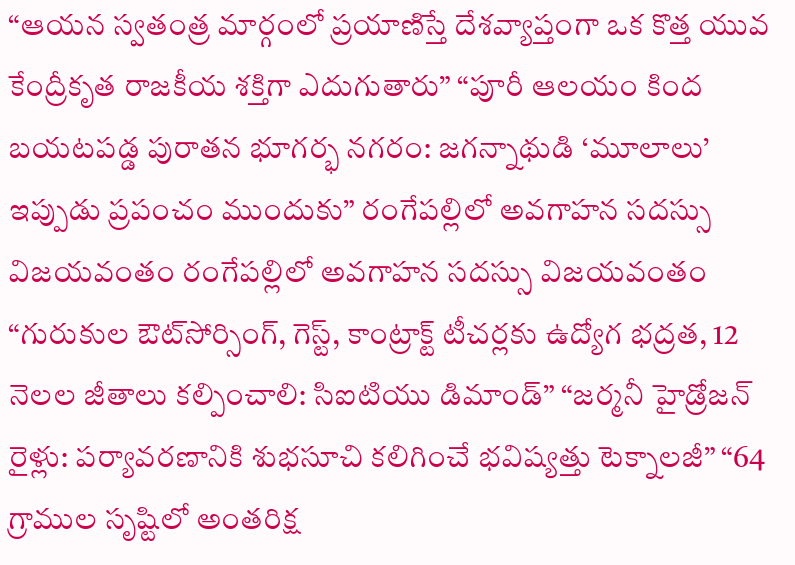“ఆయన స్వతంత్ర మార్గంలో ప్రయాణిస్తే దేశవ్యాప్తంగా ఒక కొత్త యువ కేంద్రీకృత రాజకీయ శక్తిగా ఎదుగుతారు” “పూరీ ఆలయం కింద బయటపడ్డ పురాతన భూగర్భ నగరం: జగన్నాథుడి ‘మూలాలు’ ఇప్పుడు ప్రపంచం ముందుకు” రంగేపల్లిలో అవగాహన సదస్సు విజయవంతం రంగేపల్లిలో అవగాహన సదస్సు విజయవంతం “గురుకుల ఔట్‌సోర్సింగ్, గెస్ట్, కాంట్రాక్ట్ టీచర్లకు ఉద్యోగ భద్రత, 12 నెలల జీతాలు కల్పించాలి: సిఐటియు డిమాండ్” “జర్మనీ హైడ్రోజన్ రైళ్లు: పర్యావరణానికి శుభసూచి కలిగించే భవిష్యత్తు టెక్నాలజీ” “64 గ్రాముల సృష్టిలో అంతరిక్ష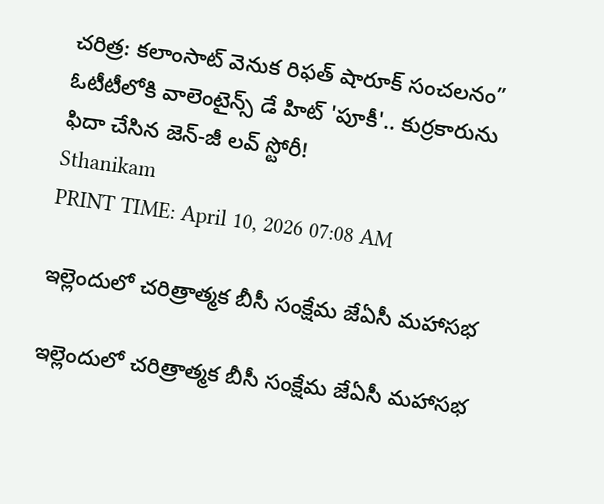చరిత్ర: కలాంసాట్ వెనుక రిఫత్ షారూక్ సంచలనం” ఓటీటీలోకి వాలెంటైన్స్ డే హిట్ 'పూకీ'.. కుర్రకారును ఫిదా చేసిన జెన్-జీ లవ్ స్టోరీ!
Sthanikam
PRINT TIME: April 10, 2026 07:08 AM

ఇల్లెందులో చరిత్రాత్మక బీసీ సంక్షేమ జేఏసీ మహాసభ

ఇల్లెందులో చరిత్రాత్మక బీసీ సంక్షేమ జేఏసీ మహాసభ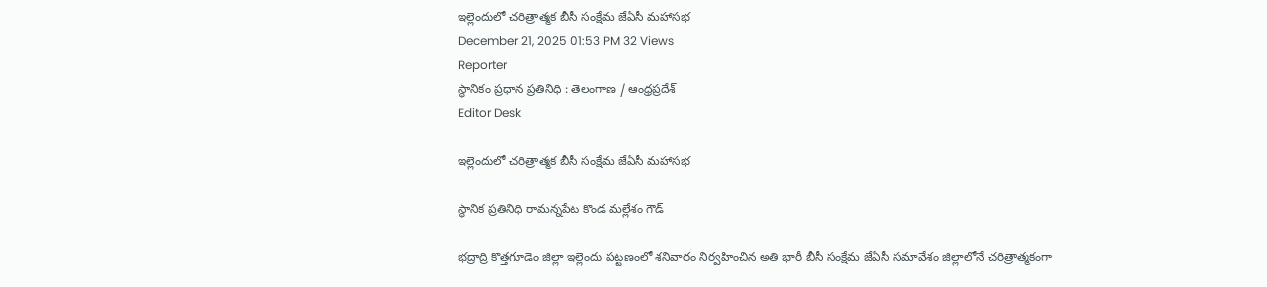ఇల్లెందులో చరిత్రాత్మక బీసీ సంక్షేమ జేఏసీ మహాసభ
December 21, 2025 01:53 PM 32 Views
Reporter
స్థానికం ప్రధాన ప్రతినిధి : తెలంగాణ / ఆంధ్రప్రదేశ్
Editor Desk

ఇల్లెందులో చరిత్రాత్మక బీసీ సంక్షేమ జేఏసీ మహాసభ

స్థానిక ప్రతినిధి రామన్నపేట కొండ మల్లేశం గౌడ్

భద్రాద్రి కొత్తగూడెం జిల్లా ఇల్లెందు పట్టణంలో శనివారం నిర్వహించిన అతి భారీ బీసీ సంక్షేమ జేఏసీ సమావేశం జిల్లాలోనే చరిత్రాత్మకంగా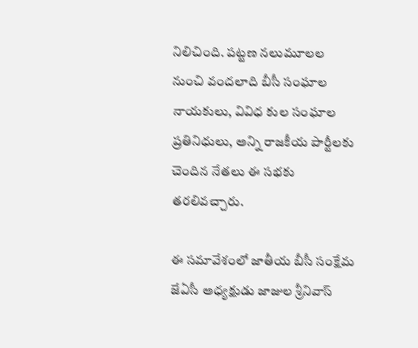నిలిచింది. పట్టణ నలుమూలల నుంచి వందలాది బీసీ సంఘాల నాయకులు, వివిధ కుల సంఘాల ప్రతినిధులు, అన్ని రాజకీయ పార్టీలకు చెందిన నేతలు ఈ సభకు తరలివచ్చారు.

ఈ సమావేశంలో జాతీయ బీసీ సంక్షేమ జేఏసీ అధ్యక్షుడు జాజుల శ్రీనివాస్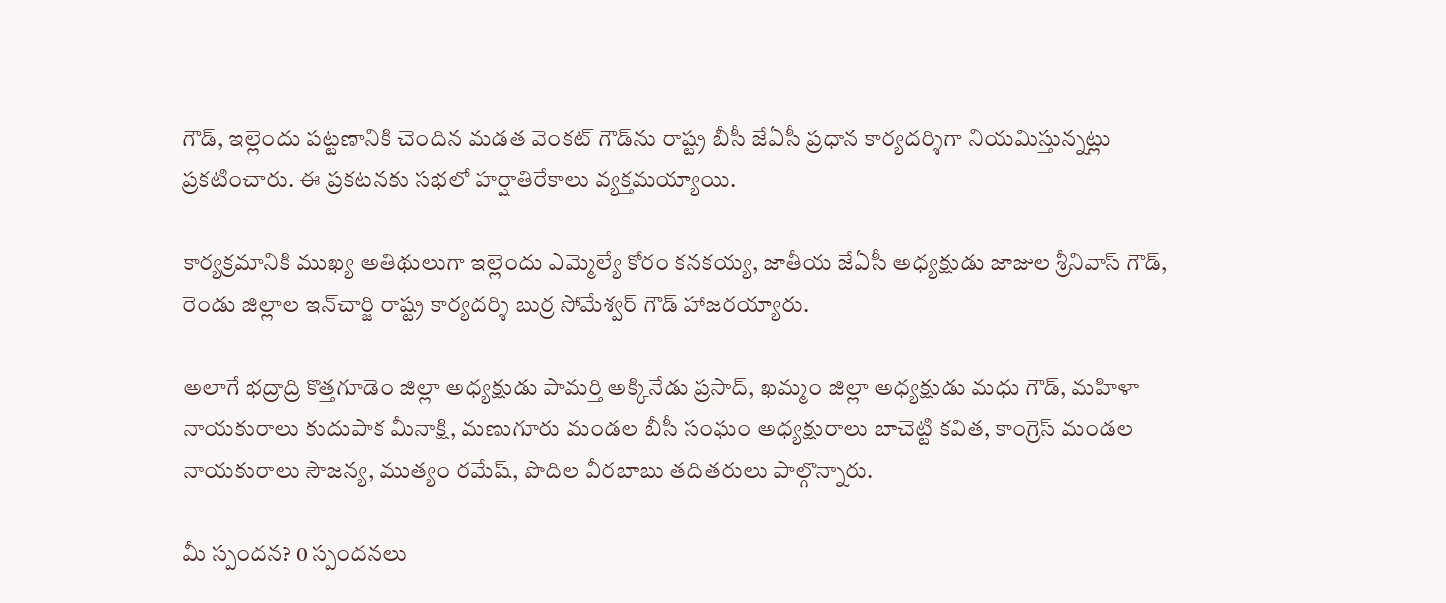గౌడ్, ఇల్లెందు పట్టణానికి చెందిన మడత వెంకట్ గౌడ్‌ను రాష్ట్ర బీసీ జేఏసీ ప్రధాన కార్యదర్శిగా నియమిస్తున్నట్లు ప్రకటించారు. ఈ ప్రకటనకు సభలో హర్షాతిరేకాలు వ్యక్తమయ్యాయి.

కార్యక్రమానికి ముఖ్య అతిథులుగా ఇల్లెందు ఎమ్మెల్యే కోరం కనకయ్య, జాతీయ జేఏసీ అధ్యక్షుడు జాజుల శ్రీనివాస్ గౌడ్, రెండు జిల్లాల ఇన్‌చార్జి రాష్ట్ర కార్యదర్శి బుర్ర సోమేశ్వర్ గౌడ్ హాజరయ్యారు.

అలాగే భద్రాద్రి కొత్తగూడెం జిల్లా అధ్యక్షుడు పామర్తి అక్కినేడు ప్రసాద్, ఖమ్మం జిల్లా అధ్యక్షుడు మధు గౌడ్, మహిళా నాయకురాలు కుదుపాక మీనాక్షి, మణుగూరు మండల బీసీ సంఘం అధ్యక్షురాలు బాచెట్టి కవిత, కాంగ్రెస్ మండల నాయకురాలు సౌజన్య, ముత్యం రమేష్, పొదిల వీరబాబు తదితరులు పాల్గొన్నారు.

మీ స్పందన? 0 స్పందనలు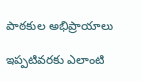పాఠకుల అభిప్రాయాలు

ఇప్పటివరకు ఎలాంటి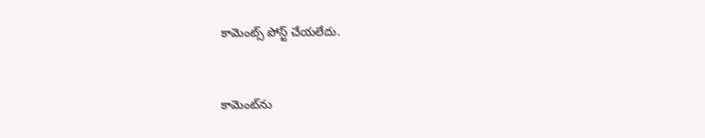కామెంట్స్ పోస్ట్ చేయలేదు.


కామెంట్‌ను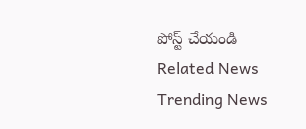పోస్ట్ చేయండి
Related News
Trending News